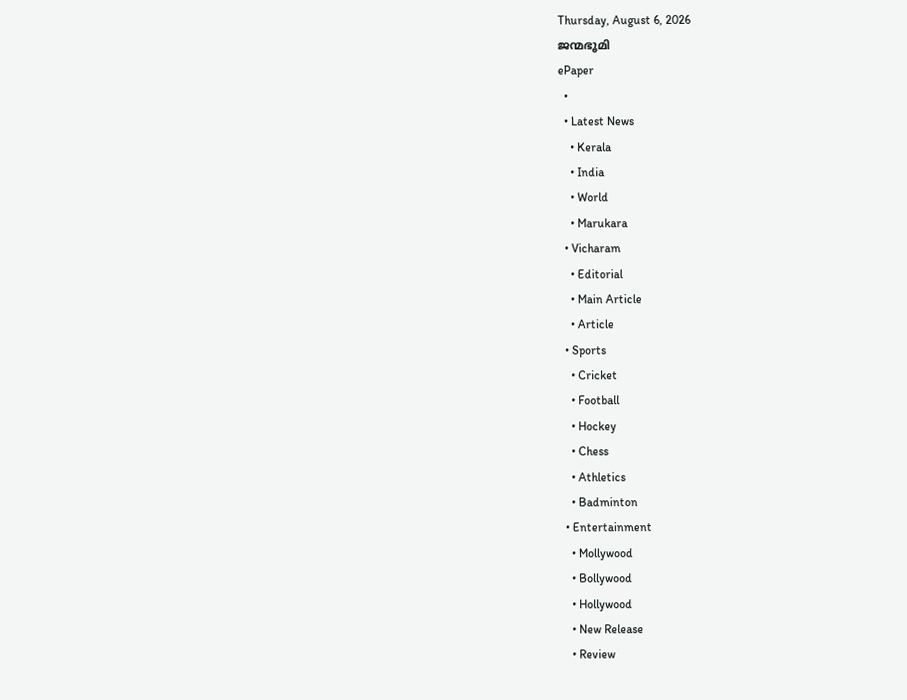Thursday, August 6, 2026
ജന്മഭൂമി
ePaper
  •
  • Latest News
    • Kerala
    • India
    • World
    • Marukara
  • Vicharam
    • Editorial
    • Main Article
    • Article
  • Sports
    • Cricket
    • Football
    • Hockey
    • Chess
    • Athletics
    • Badminton
  • Entertainment
    • Mollywood
    • Bollywood
    • Hollywood
    • New Release
    • Review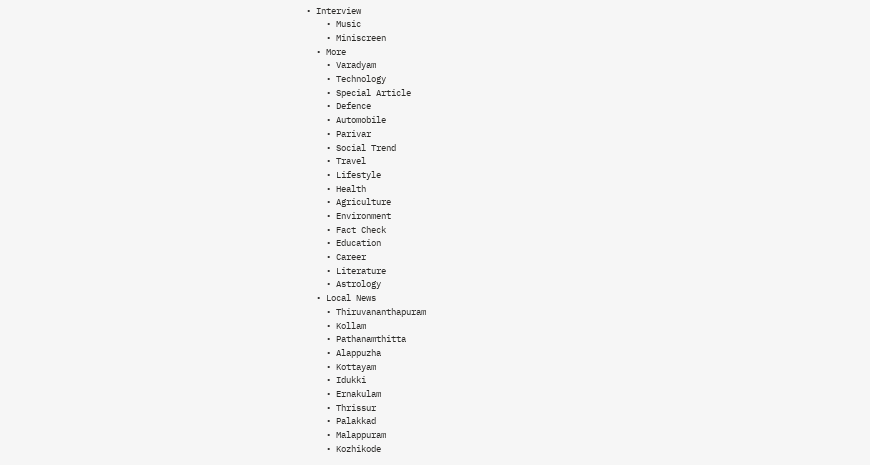• Interview
    • Music
    • Miniscreen
  • More
    • Varadyam
    • Technology
    • Special Article
    • Defence
    • Automobile
    • Parivar
    • Social Trend
    • Travel
    • Lifestyle
    • Health
    • Agriculture
    • Environment
    • Fact Check
    • Education
    • Career
    • Literature
    • Astrology
  • Local News
    • Thiruvananthapuram
    • Kollam
    • Pathanamthitta
    • Alappuzha
    • Kottayam
    • Idukki
    • Ernakulam
    • Thrissur
    • Palakkad
    • Malappuram
    • Kozhikode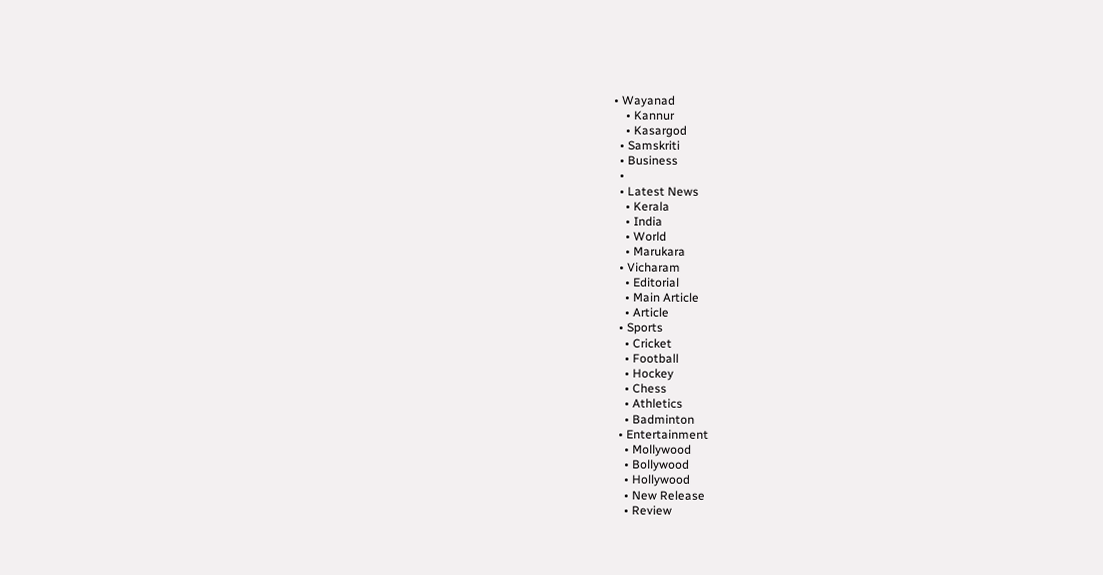• Wayanad
    • Kannur
    • Kasargod
  • Samskriti
  • Business
  •
  • Latest News
    • Kerala
    • India
    • World
    • Marukara
  • Vicharam
    • Editorial
    • Main Article
    • Article
  • Sports
    • Cricket
    • Football
    • Hockey
    • Chess
    • Athletics
    • Badminton
  • Entertainment
    • Mollywood
    • Bollywood
    • Hollywood
    • New Release
    • Review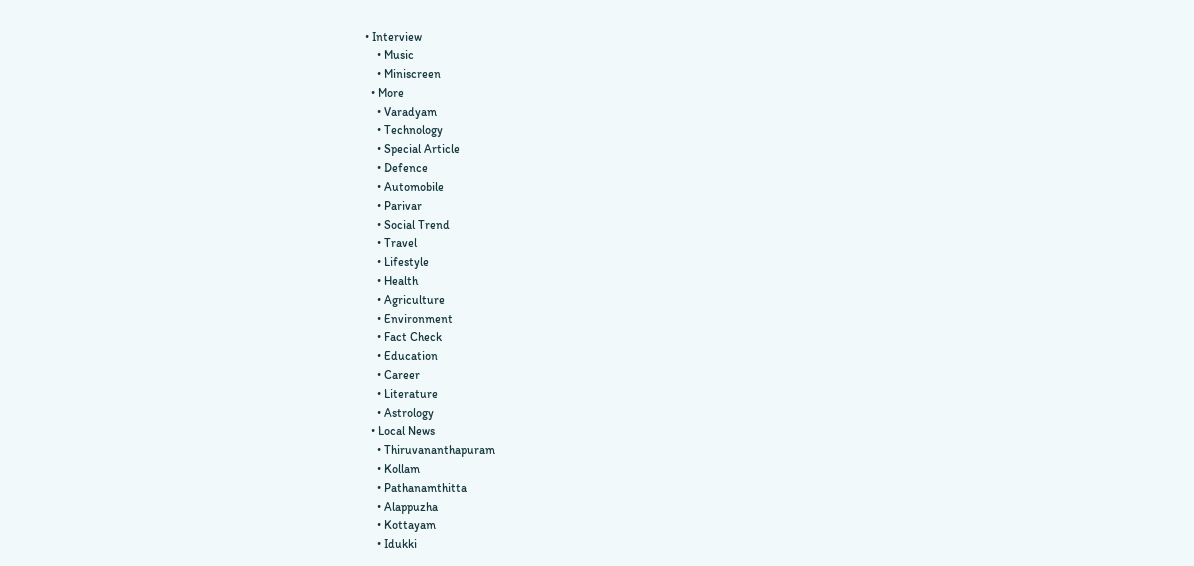• Interview
    • Music
    • Miniscreen
  • More
    • Varadyam
    • Technology
    • Special Article
    • Defence
    • Automobile
    • Parivar
    • Social Trend
    • Travel
    • Lifestyle
    • Health
    • Agriculture
    • Environment
    • Fact Check
    • Education
    • Career
    • Literature
    • Astrology
  • Local News
    • Thiruvananthapuram
    • Kollam
    • Pathanamthitta
    • Alappuzha
    • Kottayam
    • Idukki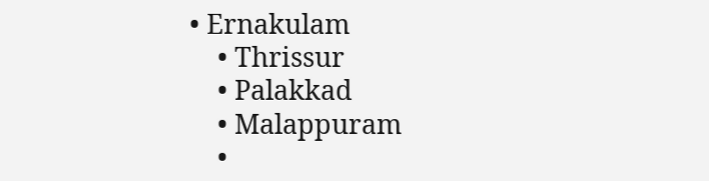• Ernakulam
    • Thrissur
    • Palakkad
    • Malappuram
    •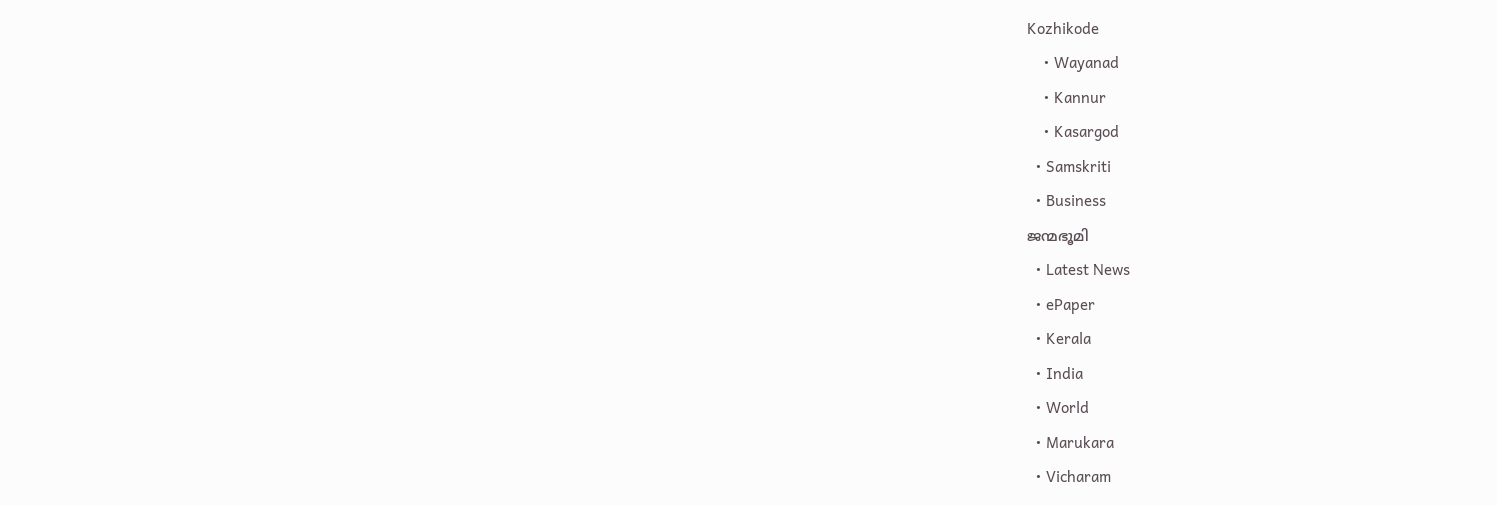Kozhikode
    • Wayanad
    • Kannur
    • Kasargod
  • Samskriti
  • Business
ജന്മഭൂമി
  • Latest News
  • ePaper
  • Kerala
  • India
  • World
  • Marukara
  • Vicharam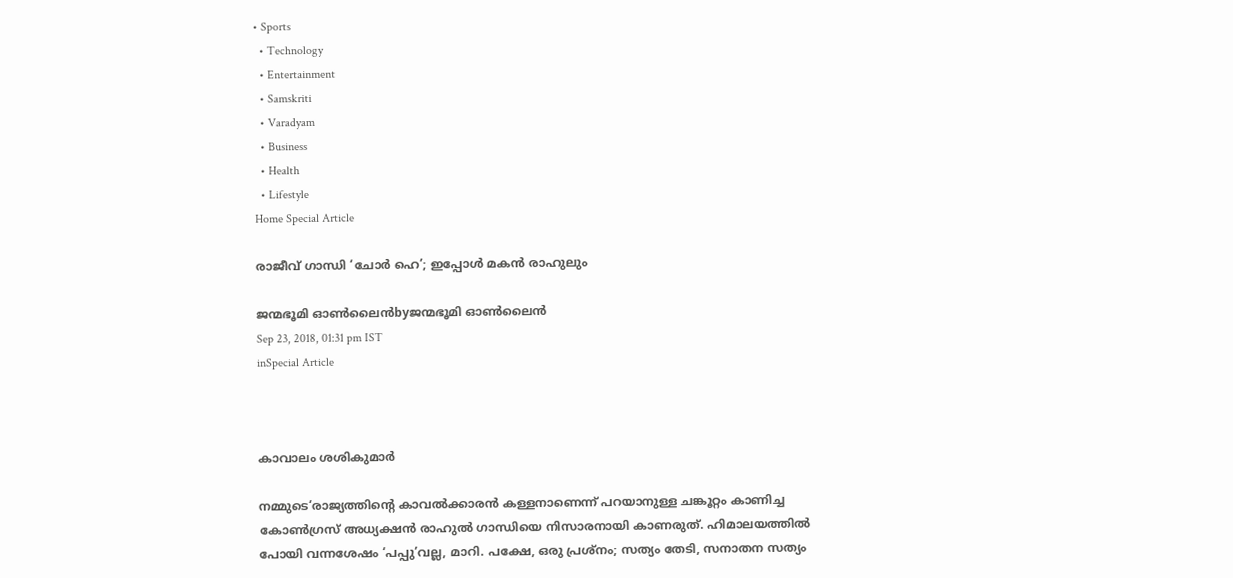• Sports
  • Technology
  • Entertainment
  • Samskriti
  • Varadyam
  • Business
  • Health
  • Lifestyle
Home Special Article

രാജീവ് ഗാന്ധി ‘ചോര്‍ ഹെ’; ഇപ്പോള്‍ മകന്‍ രാഹുലും

ജന്മഭൂമി ഓണ്‍ലൈന്‍byജന്മഭൂമി ഓണ്‍ലൈന്‍
Sep 23, 2018, 01:31 pm IST
inSpecial Article



കാവാലം ശശികുമാര്‍

നമ്മുടെ‘രാജ്യത്തിന്റെ കാവല്‍ക്കാരന്‍ കള്ളനാണെന്ന് പറയാനുള്ള ചങ്കൂറ്റം കാണിച്ച കോണ്‍ഗ്രസ് അധ്യക്ഷന്‍ രാഹുല്‍ ഗാന്ധിയെ നിസാരനായി കാണരുത്. ഹിമാലയത്തില്‍ പോയി വന്നശേഷം ‘പപ്പു’വല്ല, മാറി. പക്ഷേ, ഒരു പ്രശ്‌നം; സത്യം തേടി, സനാതന സത്യം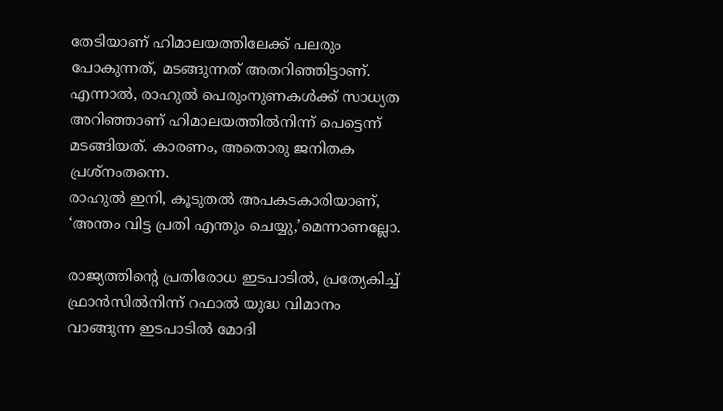തേടിയാണ് ഹിമാലയത്തിലേക്ക് പലരും പോകുന്നത്, മടങ്ങുന്നത് അതറിഞ്ഞിട്ടാണ്. എന്നാല്‍, രാഹുല്‍ പെരുംനുണകള്‍ക്ക് സാധ്യത അറിഞ്ഞാണ് ഹിമാലയത്തില്‍നിന്ന് പെട്ടെന്ന് മടങ്ങിയത്. കാരണം, അതൊരു ജനിതക പ്രശ്‌നംതന്നെ.
രാഹുല്‍ ഇനി, കൂടുതല്‍ അപകടകാരിയാണ്, ‘അന്തം വിട്ട പ്രതി എന്തും ചെയ്യു,’മെന്നാണല്ലോ.

രാജ്യത്തിന്റെ പ്രതിരോധ ഇടപാടില്‍, പ്രത്യേകിച്ച് ഫ്രാന്‍സില്‍നിന്ന് റഫാല്‍ യുദ്ധ വിമാനം വാങ്ങുന്ന ഇടപാടില്‍ മോദി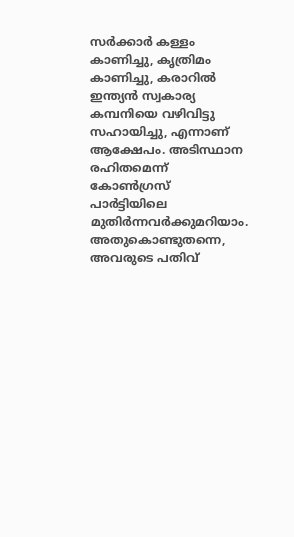സര്‍ക്കാര്‍ കള്ളം കാണിച്ചു, കൃത്രിമം കാണിച്ചു, കരാറില്‍ ഇന്ത്യന്‍ സ്വകാര്യ കമ്പനിയെ വഴിവിട്ടു സഹായിച്ചു, എന്നാണ് ആക്ഷേപം. അടിസ്ഥാന രഹിതമെന്ന് കോണ്‍ഗ്രസ് പാര്‍ട്ടിയിലെ മുതിര്‍ന്നവര്‍ക്കുമറിയാം. അതുകൊണ്ടുതന്നെ, അവരുടെ പതിവ്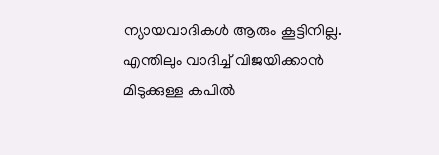ന്യായവാദികള്‍ ആരും കൂട്ടിനില്ല. എന്തിലും വാദിച്ച് വിജയിക്കാന്‍ മിടുക്കുള്ള കപില്‍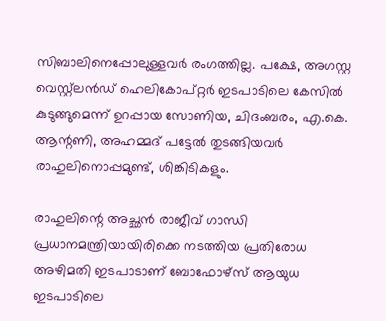സിബാലിനെപ്പോലുള്ളവര്‍ രംഗത്തില്ല. പക്ഷേ, അഗസ്റ്റ വെസ്റ്റ്‌ലന്‍ഡ് ഹെലികോപ്റ്റര്‍ ഇടപാടിലെ കേസില്‍ കുടുങ്ങുമെന്ന് ഉറപ്പായ സോണിയ, ചിദംബരം, എ.കെ. ആന്റണി, അഹമ്മദ് പട്ടേല്‍ തുടങ്ങിയവര്‍ രാഹുലിനൊപ്പമുണ്ട്, ശിങ്കിടികളും.

രാഹുലിന്റെ അച്ഛന്‍ രാജീവ് ഗാന്ധി പ്രധാനമന്ത്രിയായിരിക്കെ നടത്തിയ പ്രതിരോധ അഴിമതി ഇടപാടാണ് ബോഫോഴ്‌സ് ആയുധ ഇടപാടിലെ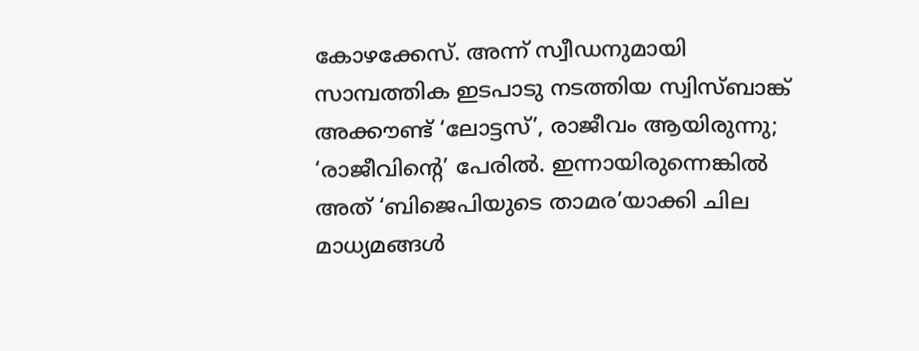കോഴക്കേസ്. അന്ന് സ്വീഡനുമായി സാമ്പത്തിക ഇടപാടു നടത്തിയ സ്വിസ്ബാങ്ക് അക്കൗണ്ട് ‘ലോട്ടസ്’, രാജീവം ആയിരുന്നു; ‘രാജീവിന്റെ’ പേരില്‍. ഇന്നായിരുന്നെങ്കില്‍ അത് ‘ബിജെപിയുടെ താമര’യാക്കി ചില മാധ്യമങ്ങള്‍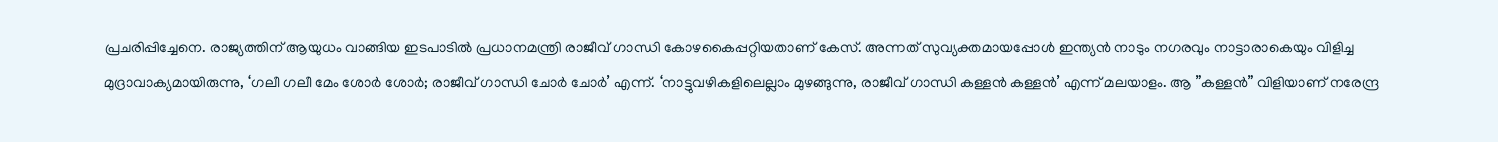പ്രചരിപ്പിച്ചേനെ. രാജ്യത്തിന് ആയുധം വാങ്ങിയ ഇടപാടില്‍ പ്രധാനമന്ത്രി രാജീവ് ഗാന്ധി കോഴകൈപ്പറ്റിയതാണ് കേസ്. അന്നത് സുവ്യക്തമായപ്പോള്‍ ഇന്ത്യന്‍ നാടും നഗരവും നാട്ടാരാകെയും വിളിച്ച മുദ്രാവാക്യമായിരുന്നു, ‘ഗലീ ഗലീ മേം ശോര്‍ ശോര്‍; രാജീവ് ഗാന്ധി ചോര്‍ ചോര്‍’ എന്ന്. ‘നാട്ടുവഴികളിലെല്ലാം മുഴങ്ങുന്നു, രാജീവ് ഗാന്ധി കള്ളന്‍ കള്ളന്‍’ എന്ന് മലയാളം. ആ ”കള്ളന്‍” വിളിയാണ് നരേന്ദ്ര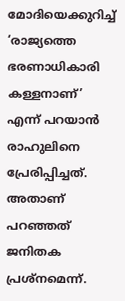മോദിയെക്കുറിച്ച് ‘രാജ്യത്തെ ഭരണാധികാരി കള്ളനാണ്’ എന്ന് പറയാന്‍ രാഹുലിനെ പ്രേരിപ്പിച്ചത്. അതാണ് പറഞ്ഞത് ജനിതക പ്രശ്‌നമെന്ന്.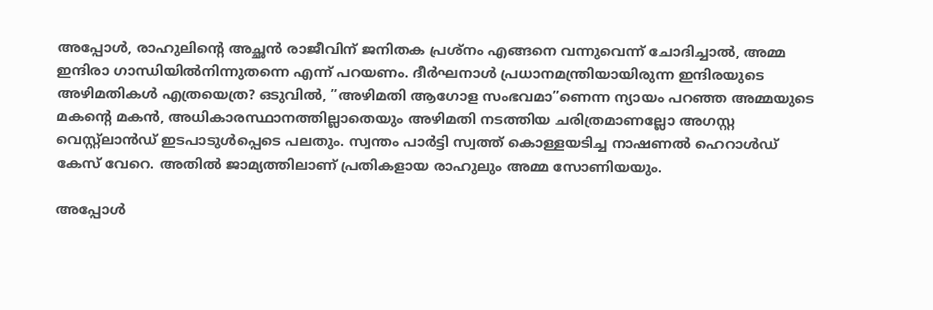അപ്പോള്‍, രാഹുലിന്റെ അച്ഛന്‍ രാജീവിന് ജനിതക പ്രശ്‌നം എങ്ങനെ വന്നുവെന്ന് ചോദിച്ചാല്‍, അമ്മ ഇന്ദിരാ ഗാന്ധിയില്‍നിന്നുതന്നെ എന്ന് പറയണം. ദീര്‍ഘനാള്‍ പ്രധാനമന്ത്രിയായിരുന്ന ഇന്ദിരയുടെ അഴിമതികള്‍ എത്രയെത്ര? ഒടുവില്‍, ”അഴിമതി ആഗോള സംഭവമാ”ണെന്ന ന്യായം പറഞ്ഞ അമ്മയുടെ മകന്റെ മകന്‍, അധികാരസ്ഥാനത്തില്ലാതെയും അഴിമതി നടത്തിയ ചരിത്രമാണല്ലോ അഗസ്റ്റ വെസ്റ്റ്‌ലാന്‍ഡ് ഇടപാടുള്‍പ്പെടെ പലതും. സ്വന്തം പാര്‍ട്ടി സ്വത്ത് കൊള്ളയടിച്ച നാഷണല്‍ ഹെറാള്‍ഡ് കേസ് വേറെ. അതില്‍ ജാമ്യത്തിലാണ് പ്രതികളായ രാഹുലും അമ്മ സോണിയയും.

അപ്പോള്‍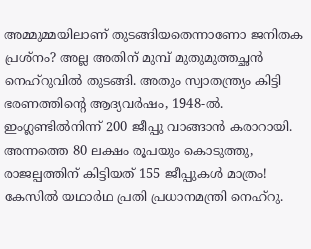അമ്മുമ്മയിലാണ് തുടങ്ങിയതെന്നാണോ ജനിതക പ്രശ്‌നം? അല്ല അതിന് മുമ്പ് മുതുമുത്തച്ഛന്‍ നെഹ്‌റുവില്‍ തുടങ്ങി. അതും സ്വാതന്ത്ര്യം കിട്ടി ഭരണത്തിന്റെ ആദ്യവര്‍ഷം, 1948-ല്‍. ഇംഗ്ലണ്ടില്‍നിന്ന് 200 ജീപ്പു വാങ്ങാന്‍ കരാറായി. അന്നത്തെ 80 ലക്ഷം രൂപയും കൊടുത്തു, രാജല്പത്തിന് കിട്ടിയത് 155 ജീപ്പുകള്‍ മാത്രം! കേസില്‍ യഥാര്‍ഥ പ്രതി പ്രധാനമന്ത്രി നെഹ്‌റു.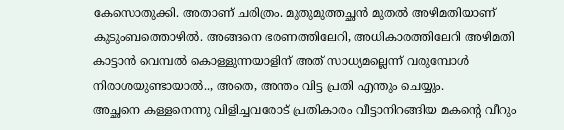കേസൊതുക്കി. അതാണ് ചരിത്രം. മുതുമുത്തച്ഛന്‍ മുതല്‍ അഴിമതിയാണ് കുടുംബത്തൊഴില്‍. അങ്ങനെ ഭരണത്തിലേറി, അധികാരത്തിലേറി അഴിമതി കാട്ടാന്‍ വെമ്പല്‍ കൊള്ളുന്നയാളിന് അത് സാധ്യമല്ലെന്ന് വരുമ്പോള്‍ നിരാശയുണ്ടായാല്‍.., അതെ, അന്തം വിട്ട പ്രതി എന്തും ചെയ്യും.
അച്ഛനെ കള്ളനെന്നു വിളിച്ചവരോട് പ്രതികാരം വീട്ടാനിറങ്ങിയ മകന്റെ വീറും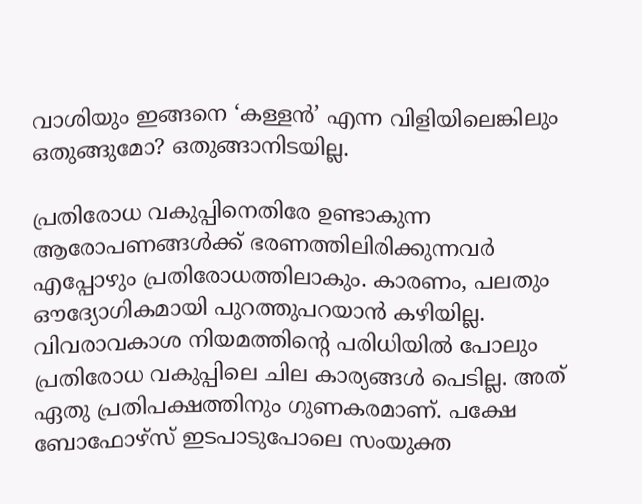വാശിയും ഇങ്ങനെ ‘കള്ളന്‍’ എന്ന വിളിയിലെങ്കിലും ഒതുങ്ങുമോ? ഒതുങ്ങാനിടയില്ല.

പ്രതിരോധ വകുപ്പിനെതിരേ ഉണ്ടാകുന്ന ആരോപണങ്ങള്‍ക്ക് ഭരണത്തിലിരിക്കുന്നവര്‍ എപ്പോഴും പ്രതിരോധത്തിലാകും. കാരണം, പലതും ഔദ്യോഗികമായി പുറത്തുപറയാന്‍ കഴിയില്ല. വിവരാവകാശ നിയമത്തിന്റെ പരിധിയില്‍ പോലും പ്രതിരോധ വകുപ്പിലെ ചില കാര്യങ്ങള്‍ പെടില്ല. അത് ഏതു പ്രതിപക്ഷത്തിനും ഗുണകരമാണ്. പക്ഷേ ബോഫോഴ്‌സ് ഇടപാടുപോലെ സംയുക്ത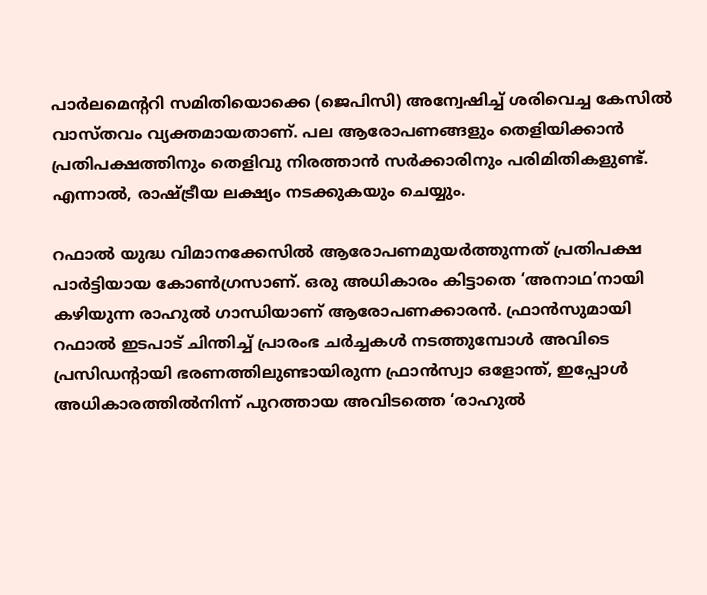പാര്‍ലമെന്ററി സമിതിയൊക്കെ (ജെപിസി) അന്വേഷിച്ച് ശരിവെച്ച കേസില്‍ വാസ്തവം വ്യക്തമായതാണ്. പല ആരോപണങ്ങളും തെളിയിക്കാന്‍ പ്രതിപക്ഷത്തിനും തെളിവു നിരത്താന്‍ സര്‍ക്കാരിനും പരിമിതികളുണ്ട്. എന്നാല്‍, രാഷ്‌ട്രീയ ലക്ഷ്യം നടക്കുകയും ചെയ്യും.

റഫാല്‍ യുദ്ധ വിമാനക്കേസില്‍ ആരോപണമുയര്‍ത്തുന്നത് പ്രതിപക്ഷ പാര്‍ട്ടിയായ കോണ്‍ഗ്രസാണ്. ഒരു അധികാരം കിട്ടാതെ ‘അനാഥ’നായി കഴിയുന്ന രാഹുല്‍ ഗാന്ധിയാണ് ആരോപണക്കാരന്‍. ഫ്രാന്‍സുമായി റഫാല്‍ ഇടപാട് ചിന്തിച്ച് പ്രാരംഭ ചര്‍ച്ചകള്‍ നടത്തുമ്പോള്‍ അവിടെ പ്രസിഡന്റായി ഭരണത്തിലുണ്ടായിരുന്ന ഫ്രാന്‍സ്വാ ഒളോന്ത്, ഇപ്പോള്‍ അധികാരത്തില്‍നിന്ന് പുറത്തായ അവിടത്തെ ‘രാഹുല്‍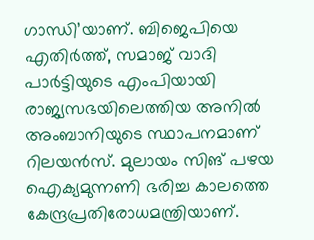ഗാന്ധി’യാണ്. ബിജെപിയെ എതിര്‍ത്ത്, സമാജ് വാദി പാര്‍ട്ടിയുടെ എംപിയായി രാജ്യസഭയിലെത്തിയ അനില്‍ അംബാനിയുടെ സ്ഥാപനമാണ് റിലയന്‍സ്. മുലായം സിങ് പഴയ ഐക്യമുന്നണി ഭരിച്ച കാലത്തെ കേന്ദ്രപ്രതിരോധമന്ത്രിയാണ്.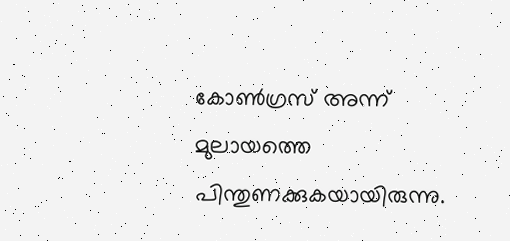കോണ്‍ഗ്രസ് അന്ന് മുലായത്തെ പിന്തുണക്കുകയായിരുന്നു.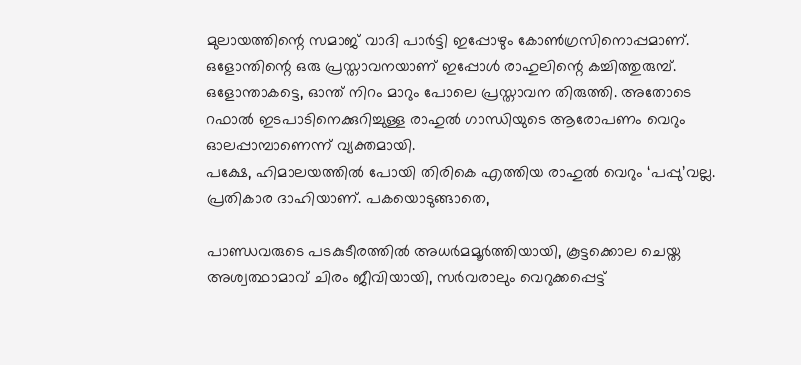മുലായത്തിന്റെ സമാജ് വാദി പാര്‍ട്ടി ഇപ്പോഴും കോണ്‍ഗ്രസിനൊപ്പമാണ്.
ഒളോന്തിന്റെ ഒരു പ്രസ്താവനയാണ് ഇപ്പോള്‍ രാഹുലിന്റെ കച്ചിത്തുരുമ്പ്. ഒളോന്താകട്ടെ, ഓന്ത് നിറം മാറും പോലെ പ്രസ്താവന തിരുത്തി. അതോടെ റഫാല്‍ ഇടപാടിനെക്കുറിച്ചുള്ള രാഹുല്‍ ഗാന്ധിയുടെ ആരോപണം വെറും ഓലപ്പാമ്പാണെന്ന് വ്യക്തമായി.
പക്ഷേ, ഹിമാലയത്തില്‍ പോയി തിരികെ എത്തിയ രാഹുല്‍ വെറും ‘പപ്പു’വല്ല. പ്രതികാര ദാഹിയാണ്. പകയൊടുങ്ങാതെ,

പാണ്ഡവരുടെ പടകുടീരത്തില്‍ അധര്‍മമൂര്‍ത്തിയായി, കൂട്ടക്കൊല ചെയ്ത അശ്വത്ഥാമാവ് ചിരം ജീവിയായി, സര്‍വരാലും വെറുക്കപ്പെട്ട്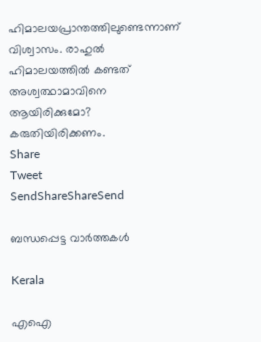ഹിമാലയപ്രാന്തത്തിലുണ്ടെന്നാണ് വിശ്വാസം. രാഹുല്‍ ഹിമാലയത്തില്‍ കണ്ടത് അശ്വത്ഥാമാവിനെ ആയിരിക്കുമോ? കരുതിയിരിക്കണം.
Share
Tweet
SendShareShareSend

ബന്ധപ്പെട്ട വാര്‍ത്തകള്‍

Kerala

എഐ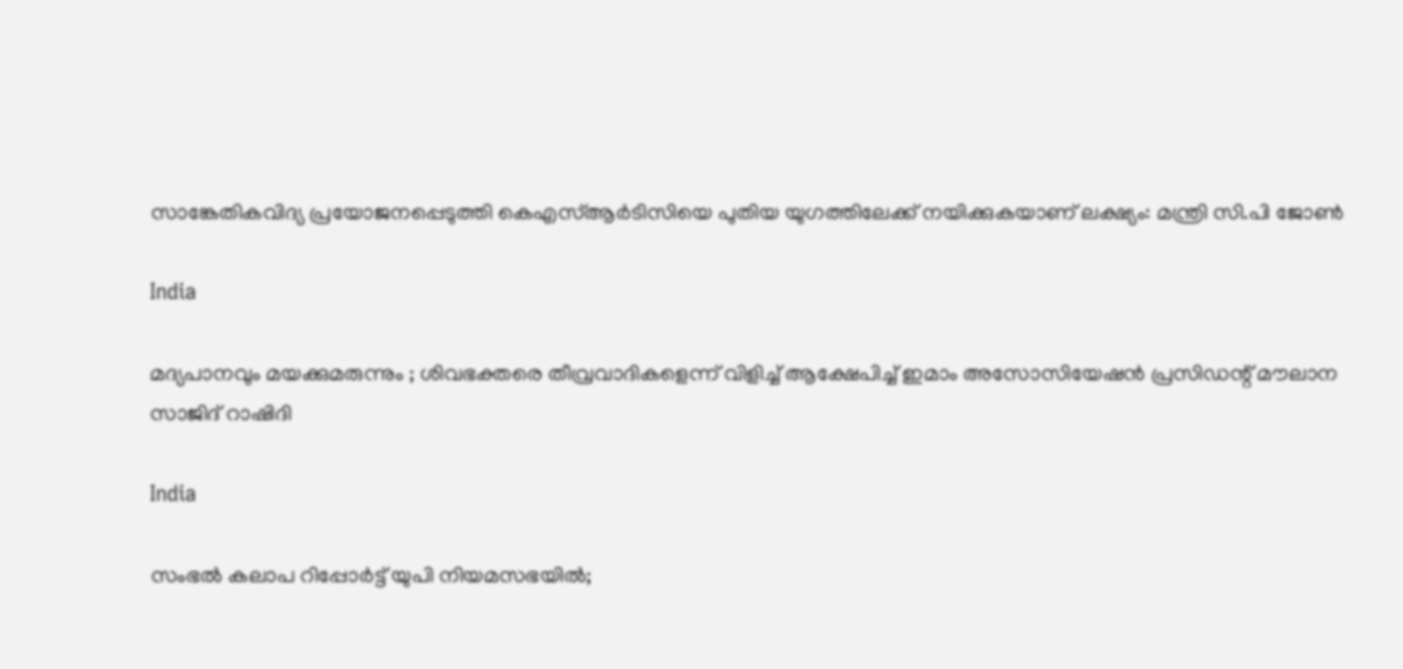സാങ്കേതികവിദ്യ പ്രയോജനപ്പെടുത്തി കെഎസ്ആര്‍ടിസിയെ പുതിയ യുഗത്തിലേക്ക് നയിക്കുകയാണ് ലക്ഷ്യം: മന്ത്രി സി.പി ജോണ്‍

India

മദ്യപാനവും മയക്കുമരുന്നും ; ശിവഭക്തരെ തീവ്രവാദികളെന്ന് വിളിച്ച് ആക്ഷേപിച്ച് ഇമാം അസോസിയേഷൻ പ്രസിഡന്റ് മൗലാന സാജിദ് റാഷിദി

India

സംഭൽ കലാപ റിപ്പോർട്ട് യുപി നിയമസഭയിൽ;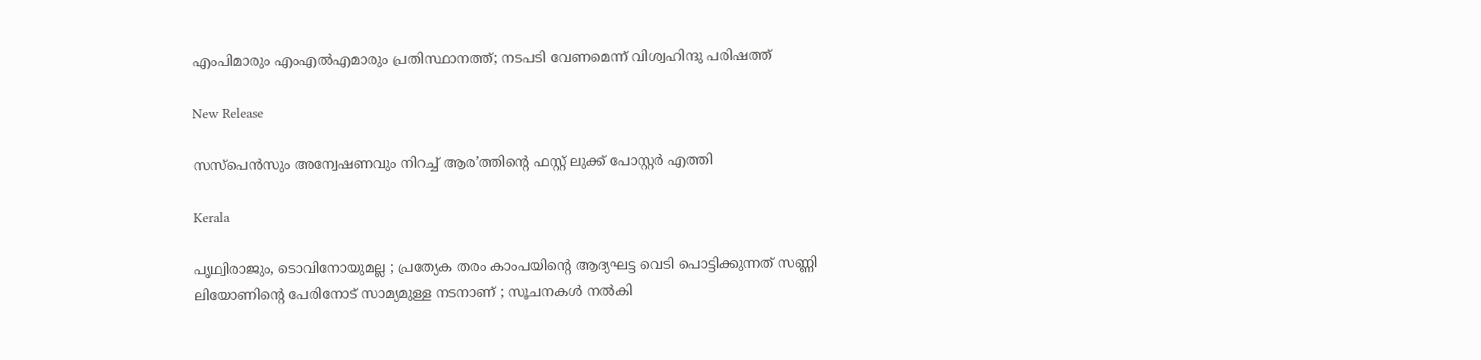എംപിമാരും എംഎൽഎമാരും പ്രതിസ്ഥാനത്ത്; നടപടി വേണമെന്ന് വിശ്വഹിന്ദു പരിഷത്ത്

New Release

സസ്പെൻസും അന്വേഷണവും നിറച്ച് ആര’ത്തിന്റെ ഫസ്റ്റ് ലുക്ക് പോസ്റ്റർ എത്തി

Kerala

പൃഥ്വിരാജും, ടൊവിനോയുമല്ല ; പ്രത്യേക തരം കാംപയിന്റെ ആദ്യഘട്ട വെടി പൊട്ടിക്കുന്നത് സണ്ണി ലിയോണിന്റെ പേരിനോട് സാമ്യമുള്ള നടനാണ് ; സൂചനകൾ നൽകി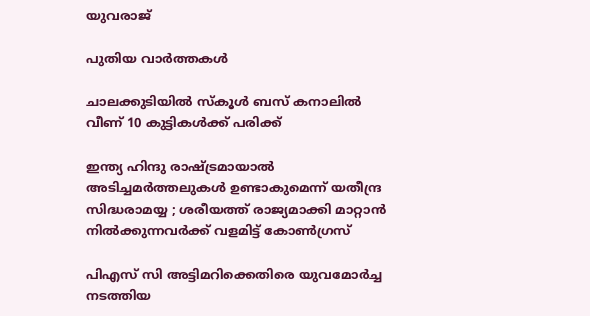യുവരാജ്

പുതിയ വാര്‍ത്തകള്‍

ചാലക്കുടിയില്‍ സ്‌കൂള്‍ ബസ് കനാലില്‍ വീണ് 10 കുട്ടികള്‍ക്ക് പരിക്ക്

ഇന്ത്യ ഹിന്ദു രാഷ്‌ട്രമായാൽ അടിച്ചമർത്തലുകൾ ഉണ്ടാകുമെന്ന് യതീന്ദ്ര സിദ്ധരാമയ്യ ; ശരീയത്ത് രാജ്യമാക്കി മാറ്റാൻ നിൽക്കുന്നവർക്ക് വളമിട്ട് കോൺഗ്രസ്

പിഎസ് സി അട്ടിമറിക്കെതിരെ യുവമോര്‍ച്ച നടത്തിയ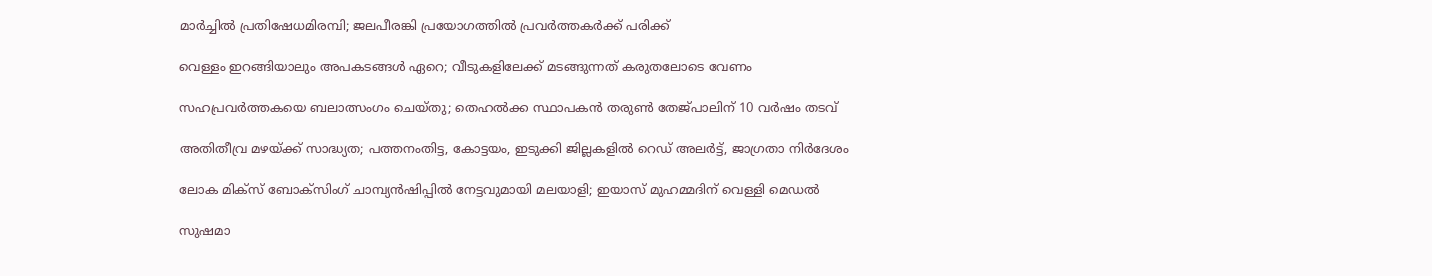മാര്‍ച്ചില്‍ പ്രതിഷേധമിരമ്പി; ജലപീരങ്കി പ്രയോഗത്തില്‍ പ്രവര്‍ത്തകര്‍ക്ക് പരിക്ക്

വെള്ളം ഇറങ്ങിയാലും അപകടങ്ങള്‍ ഏറെ; വീടുകളിലേക്ക് മടങ്ങുന്നത് കരുതലോടെ വേണം

സഹപ്രവർത്തകയെ ബലാത്സംഗം ചെയ്തു; തെഹൽക്ക സ്ഥാപകൻ തരുൺ തേജ്പാലിന് 10 വർഷം തടവ്

അതിതീവ്ര മഴയ്‌ക്ക് സാദ്ധ്യത; പത്തനംതിട്ട, കോട്ടയം, ഇടുക്കി ജില്ലകളിൽ റെഡ് അലർട്ട്, ജാഗ്രതാ നിർദേശം

ലോക മിക്സ് ബോക്സിംഗ് ചാമ്പ്യൻഷിപ്പിൽ നേട്ടവുമായി മലയാളി; ഇയാസ് മുഹമ്മദിന് വെള്ളി മെഡൽ

സുഷമാ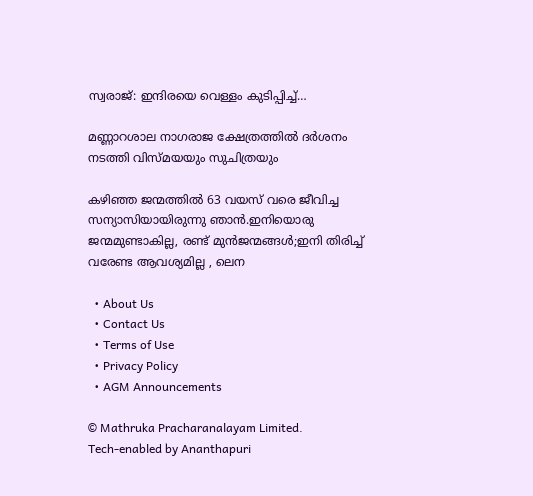സ്വരാജ്: ഇന്ദിരയെ വെള്ളം കുടിപ്പിച്ച്…

മണ്ണാറശാല നാഗരാജ ക്ഷേത്രത്തിൽ ദർശനം നടത്തി വിസ്മയയും സുചിത്രയും

കഴിഞ്ഞ ജന്മത്തിൽ 63 വയസ് വരെ ജീവിച്ച സന്യാസിയായിരുന്നു ഞാൻ.ഇനിയൊരു ജന്മമുണ്ടാകില്ല, രണ്ട് മുൻജന്മങ്ങൾ;ഇനി തിരിച്ച് വരേണ്ട ആവശ്യമില്ല , ലെന

  • About Us
  • Contact Us
  • Terms of Use
  • Privacy Policy
  • AGM Announcements

© Mathruka Pracharanalayam Limited.
Tech-enabled by Ananthapuri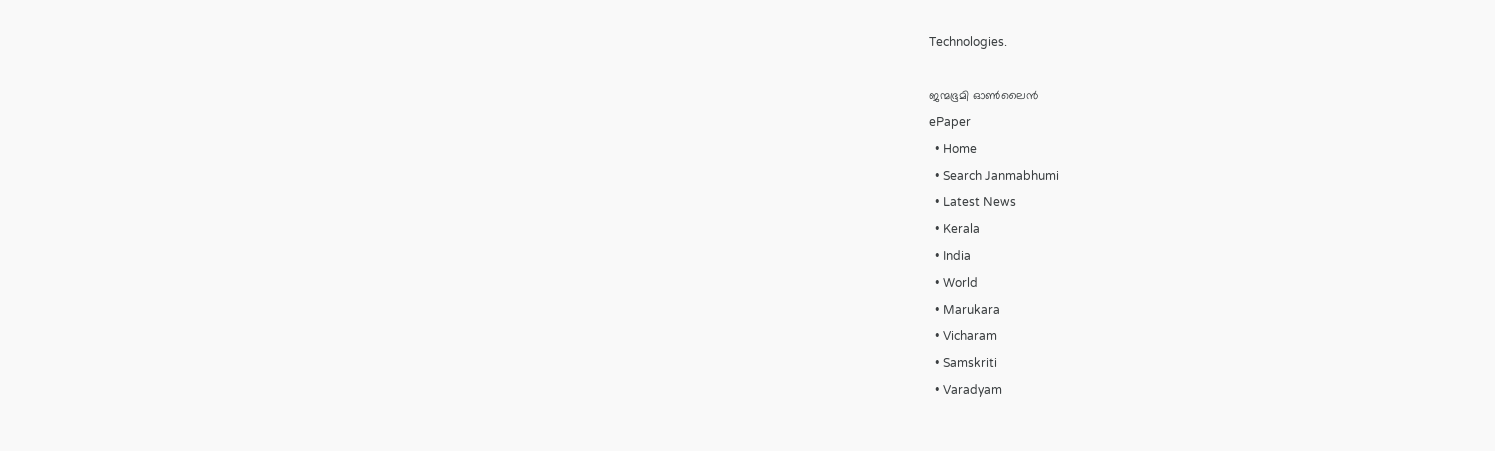Technologies.

ജന്മഭൂമി ഓണ്‍ലൈന്‍
ePaper
  • Home
  • Search Janmabhumi
  • Latest News
  • Kerala
  • India
  • World
  • Marukara
  • Vicharam
  • Samskriti
  • Varadyam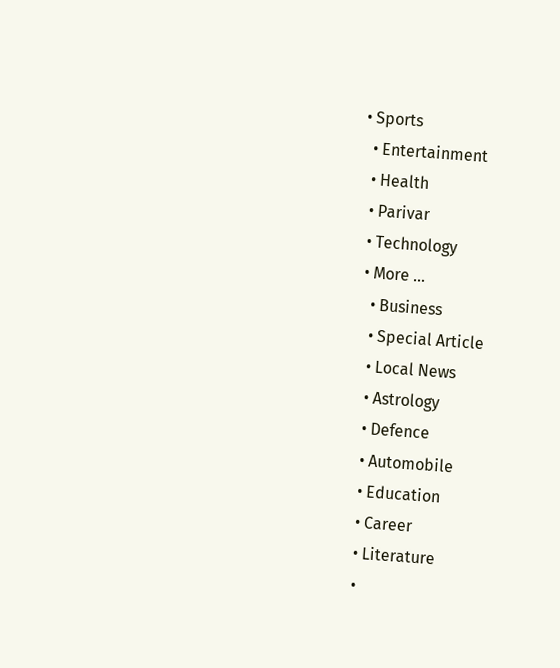• Sports
  • Entertainment
  • Health
  • Parivar
  • Technology
  • More …
    • Business
    • Special Article
    • Local News
    • Astrology
    • Defence
    • Automobile
    • Education
    • Career
    • Literature
    •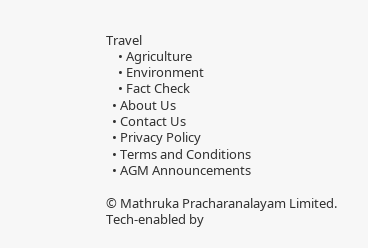Travel
    • Agriculture
    • Environment
    • Fact Check
  • About Us
  • Contact Us
  • Privacy Policy
  • Terms and Conditions
  • AGM Announcements

© Mathruka Pracharanalayam Limited.
Tech-enabled by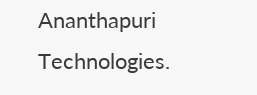Ananthapuri Technologies.